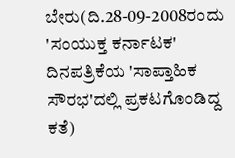ಬೇರು(ದಿ.28-09-2008ರಂದು 'ಸಂಯುಕ್ತ ಕರ್ನಾಟಕ' ದಿನಪತ್ರಿಕೆಯ 'ಸಾಪ್ತಾಹಿಕ ಸೌರಭ'ದಲ್ಲಿ ಪ್ರಕಟಗೊಂಡಿದ್ದ ಕತೆ)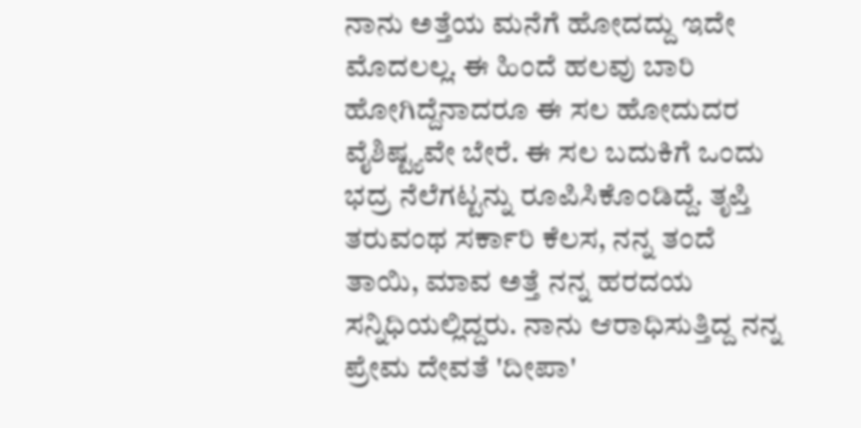ನಾನು ಅತ್ತೆಯ ಮನೆಗೆ ಹೋದದ್ದು ಇದೇ ಮೊದಲಲ್ಲ. ಈ ಹಿಂದೆ ಹಲವು ಬಾರಿ ಹೋಗಿದ್ದೆನಾದರೂ ಈ ಸಲ ಹೋದುದರ ವೈಶಿಷ್ಟ್ಯವೇ ಬೇರೆ. ಈ ಸಲ ಬದುಕಿಗೆ ಒಂದು ಭದ್ರ ನೆಲೆಗಟ್ಟನ್ನು ರೂಪಿಸಿಕೊಂಡಿದ್ದೆ. ತೃಪ್ತಿ ತರುವಂಥ ಸರ್ಕಾರಿ ಕೆಲಸ, ನನ್ನ ತಂದೆ ತಾಯಿ, ಮಾವ ಅತ್ತೆ ನನ್ನ ಹರದಯ ಸನ್ನಿಧಿಯಲ್ಲಿದ್ದರು. ನಾನು ಆರಾಧಿಸುತ್ತಿದ್ದ ನನ್ನ ಪ್ರೇಮ ದೇವತೆ 'ದೀಪಾ'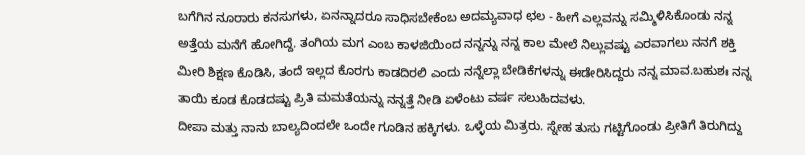ಬಗೆಗಿನ ನೂರಾರು ಕನಸುಗಳು, ಏನನ್ನಾದರೂ ಸಾಧಿಸಬೇಕೆಂಬ ಅದಮ್ಯವಾಧ ಛಲ - ಹೀಗೆ ಎಲ್ಲವನ್ನು ಸಮ್ಮಿಳಿಸಿಕೊಂಡು ನನ್ನ ಅತ್ತೆಯ ಮನೆಗೆ ಹೋಗಿದ್ದೆ. ತಂಗಿಯ ಮಗ ಎಂಬ ಕಾಳಜಿಯಿಂದ ನನ್ನನ್ನು ನನ್ನ ಕಾಲ ಮೇಲೆ ನಿಲ್ಲುವಷ್ಟು ಎರವಾಗಲು ನನಗೆ ಶಕ್ತಿ ಮೀರಿ ಶಿಕ್ಷಣ ಕೊಡಿಸಿ, ತಂದೆ ಇಲ್ಲದ ಕೊರಗು ಕಾಡದಿರಲಿ ಎಂದು ನನ್ನೆಲ್ಲಾ ಬೇಡಿಕೆಗಳನ್ನು ಈಡೇರಿಸಿದ್ದರು ನನ್ನ ಮಾವ.ಬಹುಶಃ ನನ್ನ ತಾಯಿ ಕೂಡ ಕೊಡದಷ್ಟು ಪ್ರಿತಿ ಮಮತೆಯನ್ನು ನನ್ನತ್ತೆ ನೀಡಿ ಏಳೆಂಟು ವರ್ಷ ಸಲುಹಿದವಳು.
ದೀಪಾ ಮತ್ತು ನಾನು ಬಾಲ್ಯದಿಂದಲೇ ಒಂದೇ ಗೂಡಿನ ಹಕ್ಕಿಗಳು. ಒಳ್ಳೆಯ ಮಿತ್ರರು. ಸ್ನೇಹ ತುಸು ಗಟ್ಟಿಗೊಂಡು ಪ್ರೀತಿಗೆ ತಿರುಗಿದ್ದು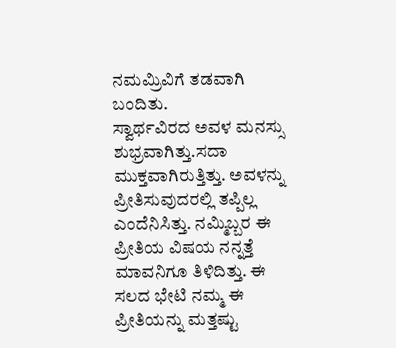ನಮಮ್ರಿವಿಗೆ ತಡವಾಗಿ ಬಂದಿತು.
ಸ್ವಾರ್ಥವಿರದ ಅವಳ ಮನಸ್ಸು ಶುಭ್ರವಾಗಿತ್ತು.ಸದಾ ಮುಕ್ತವಾಗಿರುತ್ತಿತ್ತು. ಅವಳನ್ನು ಪ್ರೀತಿಸುವುದರಲ್ಲಿ ತಪ್ಪಿಲ್ಲ ಎಂದೆನಿಸಿತ್ತು. ನಮ್ಮಿಬ್ಬರ ಈ ಪ್ರೀತಿಯ ವಿಷಯ ನನ್ನತ್ತೆ ಮಾವನಿಗೂ ತಿಳಿದಿತ್ತು. ಈ ಸಲದ ಭೇಟಿ ನಮ್ಮ ಈ ಪ್ರೀತಿಯನ್ನು ಮತ್ತಷ್ಟು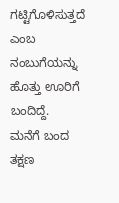ಗಟ್ಟಿಗೊಳಿಸುತ್ತದೆ ಎಂಬ ನಂಬುಗೆಯನ್ನು ಹೊತ್ತು ಊರಿಗೆ ಬಂದಿದ್ದೆ.
ಮನೆಗೆ ಬಂದ ತಕ್ಷಣ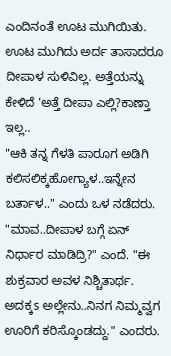ಎಂದಿನಂತೆ ಊಟ ಮುಗಿಯಿತು. ಊಟ ಮುಗಿದು ಅರ್ದ ತಾಸಾದರೂ ದೀಪಾಳ ಸುಳಿವಿಲ್ಲ. ಅತ್ತೆಯನ್ನು ಕೇಳಿದೆ 'ಅತ್ತೆ ದೀಪಾ ಎಲ್ಲಿ?ಕಾಣ್ತಾ ಇಲ್ಲ..
"ಆಕಿ ತನ್ನ ಗೆಳತಿ ಪಾರೂಗ ಅಡಿಗಿ ಕಲಿಸಲಿಕ್ಕಹೋಗ್ಯಾಳ..ಇನ್ನೇನ ಬರ್ತಾಳ.." ಎಂದು ಒಳ ನಡೆದರು.
"ಮಾವ..ದೀಪಾಳ ಬಗ್ಗೆ ಏನ್ ನಿರ್ಧಾರ ಮಾಡಿದ್ರಿ?" ಎಂದೆ. "ಈ ಶುಕ್ರವಾರ ಅವಳ ನಿಶ್ಚಿತಾರ್ಥ. ಅದಕ್ಕs ಅಲ್ಲೇನು..ನಿನಗ ನಿಮ್ಮವ್ವಗ ಊರಿಗೆ ಕರಿಸ್ಕೊಂಡದ್ದು." ಎಂದರು.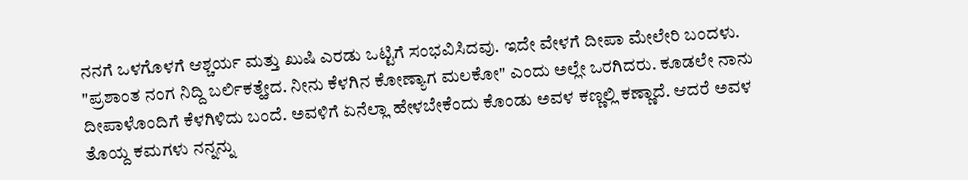ನನಗೆ ಒಳಗೊಳಗೆ ಆಶ್ಚರ್ಯ ಮತ್ತು ಖುಷಿ ಎರಡು ಒಟ್ಟಿಗೆ ಸಂಭವಿಸಿದವು. ಇದೇ ವೇಳಗೆ ದೀಪಾ ಮೇಲೇರಿ ಬಂದಳು. "ಪ್ರಶಾಂತ ನಂಗ ನಿದ್ದಿ ಬರ್ಲಿಕತ್ಹೇದ. ನೀನು ಕೆಳಗಿನ ಕೋಣ್ಯಾಗ ಮಲಕೋ" ಎಂದು ಅಲ್ಲೇ ಒರಗಿದರು. ಕೂಡಲೇ ನಾನು ದೀಪಾಳೊಂದಿಗೆ ಕೆಳಗಿಳಿದು ಬಂದೆ. ಅವಳಿಗೆ ಏನೆಲ್ಲಾ ಹೇಳಬೇಕೆಂದು ಕೊಂಡು ಅವಳ ಕಣ್ಣಲ್ಲಿ ಕಣ್ಣಾದೆ. ಆದರೆ ಅವಳ ತೊಯ್ದ ಕಮಗಳು ನನ್ನನ್ನು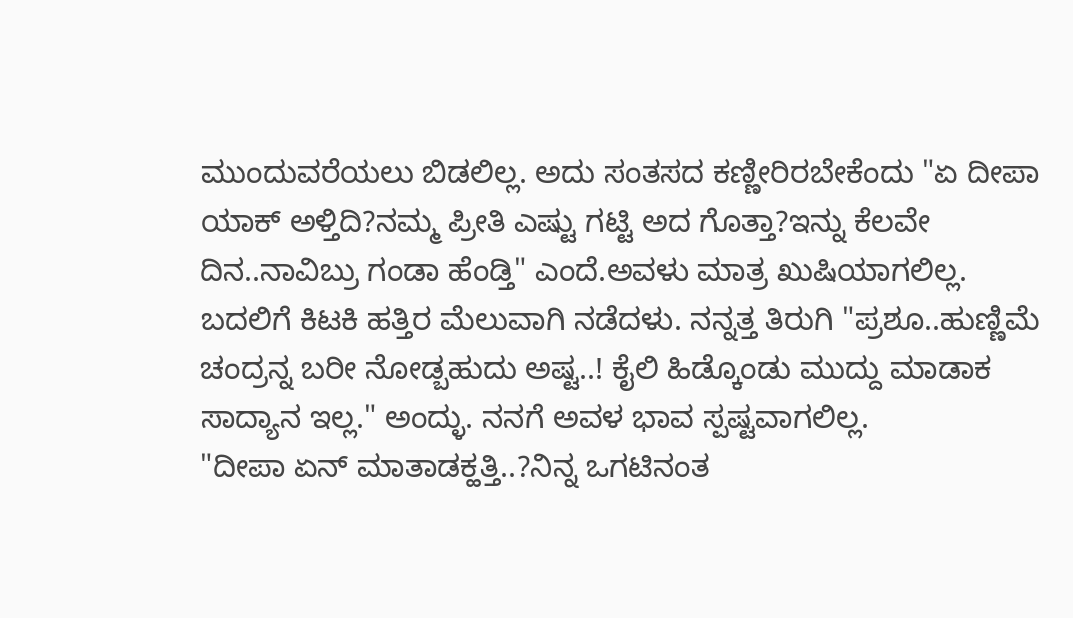ಮುಂದುವರೆಯಲು ಬಿಡಲಿಲ್ಲ. ಅದು ಸಂತಸದ ಕಣ್ಣೀರಿರಬೇಕೆಂದು "ಏ ದೀಪಾ ಯಾಕ್ ಅಳ್ತಿದಿ?ನಮ್ಮ ಪ್ರೀತಿ ಎಷ್ಟು ಗಟ್ಟಿ ಅದ ಗೊತ್ತಾ?ಇನ್ನು ಕೆಲವೇ ದಿನ..ನಾವಿಬ್ರು ಗಂಡಾ ಹೆಂಡ್ತಿ" ಎಂದೆ.ಅವಳು ಮಾತ್ರ ಖುಷಿಯಾಗಲಿಲ್ಲ. ಬದಲಿಗೆ ಕಿಟಕಿ ಹತ್ತಿರ ಮೆಲುವಾಗಿ ನಡೆದಳು. ನನ್ನತ್ತ ತಿರುಗಿ "ಪ್ರಶೂ..ಹುಣ್ಣಿಮೆ ಚಂದ್ರನ್ನ ಬರೀ ನೋಡ್ಬಹುದು ಅಷ್ಟ..! ಕೈಲಿ ಹಿಡ್ಕೊಂಡು ಮುದ್ದು ಮಾಡಾಕ ಸಾದ್ಯಾನ ಇಲ್ಲ." ಅಂದ್ಳು. ನನಗೆ ಅವಳ ಭಾವ ಸ್ಪಷ್ಟವಾಗಲಿಲ್ಲ.
"ದೀಪಾ ಏನ್ ಮಾತಾಡಕ್ಹತ್ತಿ..?ನಿನ್ನ ಒಗಟಿನಂತ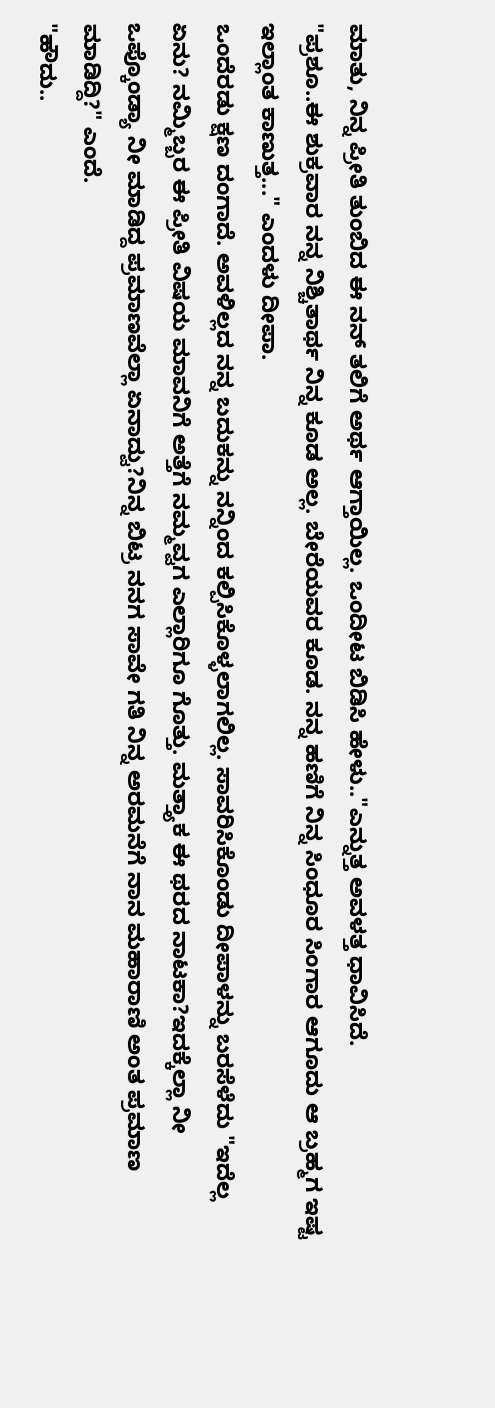ಮಾತು, ನಿನ್ನ ಪ್ರೀತಿ ತುಂಬಿದ ಈ ನನ್ ತಲಿಗೆ ಅರ್ಥ ಆಗ್ತಾಯಿಲ್ಲ. ಒಂದೀಟ ಬಿಡಿಸಿ ಹೇಳು.."ಎನ್ನುತ್ತ ಅವಳತ್ತ ಧಾವಿಸಿದೆ.
"ಪ್ರಶೂ..ಈ ಶುಕ್ರವಾರ ನನ್ನ ನಿಶ್ಚಿತಾರ್ಥ ನಿನ್ನ ಕೂಡ ಅಲ್ಲ. ಬೇರೆಯವರ ಕೂಡ. ನನ್ನ ಹಣಿಗೆ ನಿನ್ನ ಸಿಂಧೂರ ಸಿಂಗಾರ ಆಗೂದು ಆ ಬ್ರಹ್ಮಗ ಇಷ್ಟ ಇಲ್ಲಾಂತ ಕಾಣುತ್ತ..." ಎಂದಳು ದೀಪಾ.
ಒಂದೆರಡು ಕ್ಷಣ ದಂಗಾದೆ. ಅವಳಿಲ್ಲದ ನನ್ನ ಬದುಕನ್ನು ನನ್ನಿಂದ ಕಲ್ಪಿಸಿಕೊಳ್ಳಲಾಗಲಿಲ್ಲ. ಸಾವರಿಸಿಕೊಂಡು ದೀಪಾಳನ್ನು ಬರಸೆಳೆದು "ಇದೆಲ್ಲ ಏನು? ನಮ್ಮಿಬ್ಬರ ಈ ಪ್ರೀತಿ ವಿಷಯ ಮಾವನಿಗೆ ಅತ್ತೆಗೆ ನಮ್ಮವ್ವಗ ಎಲ್ಲಾರಿಗೂ ಗೊತ್ತು. ಮತ್ತ್ಯಾಕ ಈ ಥರದ ನಾಟಕಾ?ಇದಕ್ಕೆಲ್ಲಾ ನೀ ಒಪ್ಕೊಂಡ್ಯಾ ನೀ ಮಾಡಿದ್ದ ಪ್ರಮಾಣವೆಲ್ಲಾ ಏನಾದ್ವು?ನಿನ್ನ ಬಿಟ್ರ ನನಗ ಸಾವೇ ಗತಿ ನಿನ್ನ ಅರಮನೆಗೆ ನಾನ ಮಹಾರಾಣಿ ಅಂತ ಪ್ರಮಾಣ ಮಾಡಿದ್ದಿ?" ಎಂದೆ.
"ಹೌದು..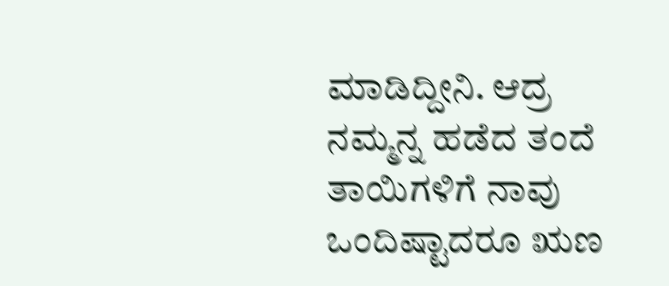ಮಾಡಿದ್ದೀನಿ. ಆದ್ರ ನಮ್ಮನ್ನ ಹಡೆದ ತಂದೆ ತಾಯಿಗಳಿಗೆ ನಾವು ಒಂದಿಷ್ಟಾದರೂ ಋಣ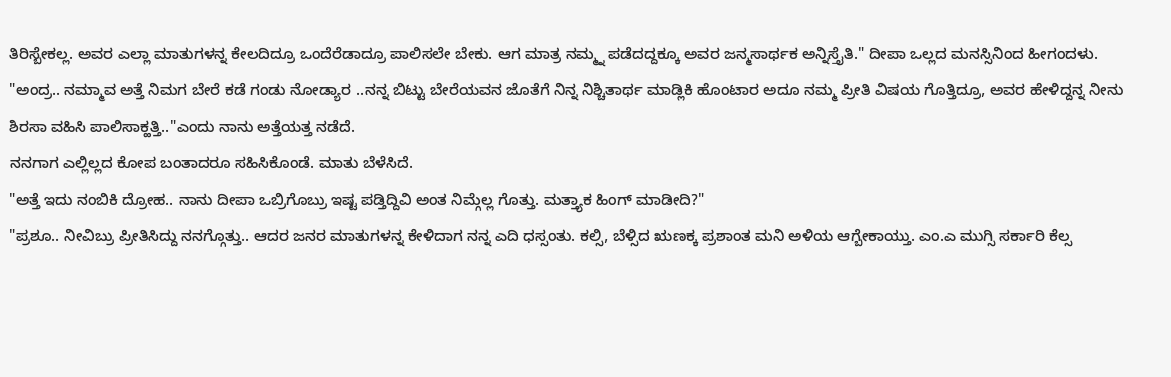ತಿರಿಸ್ಬೇಕಲ್ಲ. ಅವರ ಎಲ್ಲಾ ಮಾತುಗಳನ್ನ ಕೇಲದಿದ್ರೂ ಒಂದೆರೆಡಾದ್ರೂ ಪಾಲಿಸಲೇ ಬೇಕು. ಆಗ ಮಾತ್ರ ನಮ್ಮ್ನ ಪಡೆದದ್ದಕ್ಕೂ ಅವರ ಜನ್ಮಸಾರ್ಥಕ ಅನ್ನಿಸ್ತೈತಿ." ದೀಪಾ ಒಲ್ಲದ ಮನಸ್ಸಿನಿಂದ ಹೀಗಂದಳು.
"ಅಂದ್ರ.. ನಮ್ಮಾವ ಅತ್ತೆ ನಿಮಗ ಬೇರೆ ಕಡೆ ಗಂಡು ನೋಡ್ಯಾರ ..ನನ್ನ ಬಿಟ್ಟು ಬೇರೆಯವನ ಜೊತೆಗೆ ನಿನ್ನ ನಿಶ್ಚಿತಾರ್ಥ ಮಾಡ್ಲಿಕಿ ಹೊಂಟಾರ ಅದೂ ನಮ್ಮ ಪ್ರೀತಿ ವಿಷಯ ಗೊತ್ತಿದ್ರೂ, ಅವರ ಹೇಳಿದ್ದನ್ನ ನೀನು ಶಿರಸಾ ವಹಿಸಿ ಪಾಲಿಸಾಕ್ಹತ್ತಿ.."ಎಂದು ನಾನು ಅತ್ತೆಯತ್ತ ನಡೆದೆ.
ನನಗಾಗ ಎಲ್ಲಿಲ್ಲದ ಕೋಪ ಬಂತಾದರೂ ಸಹಿಸಿಕೊಂಡೆ. ಮಾತು ಬೆಳೆಸಿದೆ.
"ಅತ್ತೆ ಇದು ನಂಬಿಕಿ ದ್ರೋಹ.. ನಾನು ದೀಪಾ ಒಬ್ರಿಗೊಬ್ರು ಇಷ್ಟ ಪಡ್ತಿದ್ದಿವಿ ಅಂತ ನಿಮ್ಗೆಲ್ಲ ಗೊತ್ತು. ಮತ್ತ್ಯಾಕ ಹಿಂಗ್ ಮಾಡೀದಿ?"
"ಪ್ರಶೂ.. ನೀವಿಬ್ರು ಪ್ರೀತಿಸಿದ್ದು ನನಗ್ಗೊತ್ತು.. ಆದರ ಜನರ ಮಾತುಗಳನ್ನ ಕೇಳಿದಾಗ ನನ್ನ ಎದಿ ಧಸ್ಸಂತು. ಕಲ್ಸಿ, ಬೆಳ್ಸಿದ ಋಣಕ್ಕ ಪ್ರಶಾಂತ ಮನಿ ಅಳಿಯ ಆಗ್ಬೇಕಾಯ್ತು. ಎಂ.ಎ ಮುಗ್ಸಿ ಸರ್ಕಾರಿ ಕೆಲ್ಸ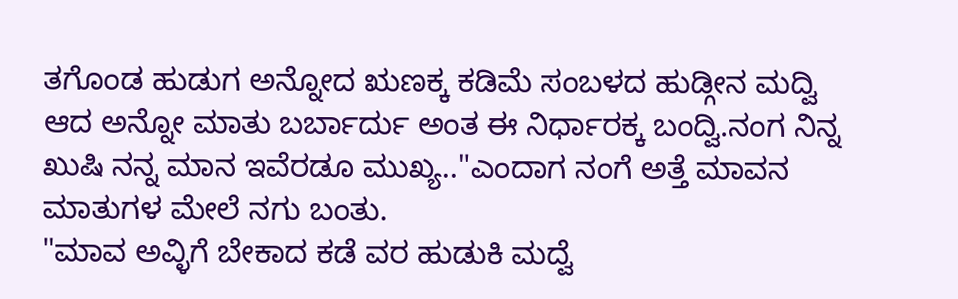ತಗೊಂಡ ಹುಡುಗ ಅನ್ನೋದ ಋಣಕ್ಕ ಕಡಿಮೆ ಸಂಬಳದ ಹುಡ್ಗೀನ ಮದ್ವಿ ಆದ ಅನ್ನೋ ಮಾತು ಬರ್ಬಾರ್ದು ಅಂತ ಈ ನಿರ್ಧಾರಕ್ಕ ಬಂದ್ವಿ.ನಂಗ ನಿನ್ನ ಖುಷಿ ನನ್ನ ಮಾನ ಇವೆರಡೂ ಮುಖ್ಯ.."ಎಂದಾಗ ನಂಗೆ ಅತ್ತೆ ಮಾವನ ಮಾತುಗಳ ಮೇಲೆ ನಗು ಬಂತು.
"ಮಾವ ಅವ್ಳಿಗೆ ಬೇಕಾದ ಕಡೆ ವರ ಹುಡುಕಿ ಮದ್ವೆ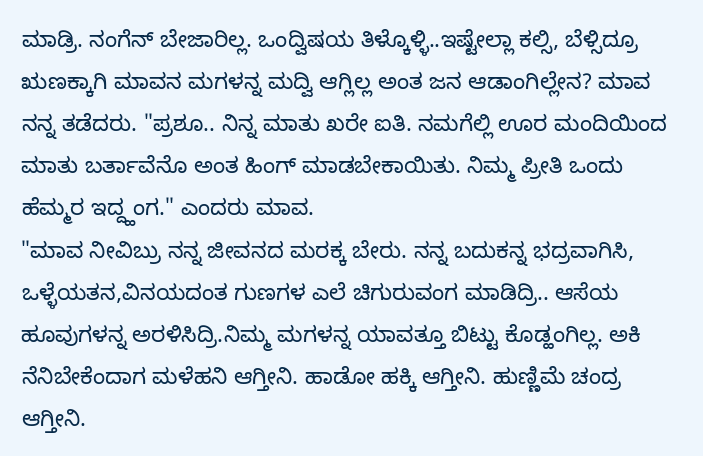ಮಾಡ್ರಿ. ನಂಗೆನ್ ಬೇಜಾರಿಲ್ಲ. ಒಂದ್ವಿಷಯ ತಿಳ್ಕೊಳ್ಳಿ..ಇಷ್ಟೇಲ್ಲಾ ಕಲ್ಸಿ, ಬೆಳ್ಸಿದ್ರೂ ಋಣಕ್ಕಾಗಿ ಮಾವನ ಮಗಳನ್ನ ಮದ್ವಿ ಆಗ್ಲಿಲ್ಲ ಅಂತ ಜನ ಆಡಾಂಗಿಲ್ಲೇನ? ಮಾವ ನನ್ನ ತಡೆದರು. "ಪ್ರಶೂ.. ನಿನ್ನ ಮಾತು ಖರೇ ಐತಿ. ನಮಗೆಲ್ಲಿ ಊರ ಮಂದಿಯಿಂದ ಮಾತು ಬರ್ತಾವೆನೊ ಅಂತ ಹಿಂಗ್ ಮಾಡಬೇಕಾಯಿತು. ನಿಮ್ಮ ಪ್ರೀತಿ ಒಂದು ಹೆಮ್ಮರ ಇದ್ದ್ಹಂಗ." ಎಂದರು ಮಾವ.
"ಮಾವ ನೀವಿಬ್ರು ನನ್ನ ಜೀವನದ ಮರಕ್ಕ ಬೇರು. ನನ್ನ ಬದುಕನ್ನ ಭದ್ರವಾಗಿಸಿ, ಒಳ್ಳೆಯತನ,ವಿನಯದಂತ ಗುಣಗಳ ಎಲೆ ಚಿಗುರುವಂಗ ಮಾಡಿದ್ರಿ.. ಆಸೆಯ ಹೂವುಗಳನ್ನ ಅರಳಿಸಿದ್ರಿ.ನಿಮ್ಮ ಮಗಳನ್ನ ಯಾವತ್ತೂ ಬಿಟ್ಟು ಕೊಡ್ಹಂಗಿಲ್ಲ. ಅಕಿ ನೆನಿಬೇಕೆಂದಾಗ ಮಳೆಹನಿ ಆಗ್ತೀನಿ. ಹಾಡೋ ಹಕ್ಕಿ ಆಗ್ತೀನಿ. ಹುಣ್ಣಿಮೆ ಚಂದ್ರ ಆಗ್ತೀನಿ.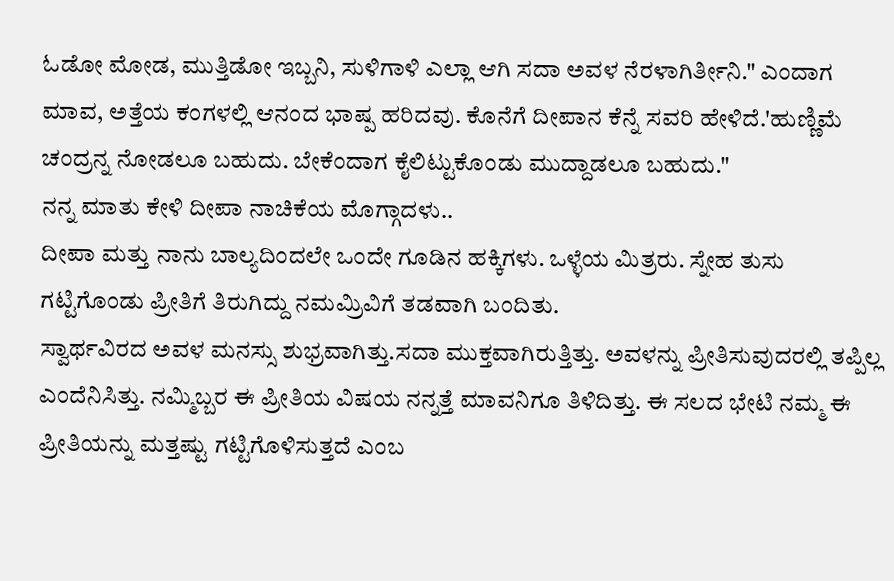ಓಡೋ ಮೋಡ, ಮುತ್ತಿಡೋ ಇಬ್ಬನಿ, ಸುಳಿಗಾಳಿ ಎಲ್ಲಾ ಆಗಿ ಸದಾ ಅವಳ ನೆರಳಾಗಿರ್ತೀನಿ." ಎಂದಾಗ ಮಾವ, ಅತ್ತೆಯ ಕಂಗಳಲ್ಲಿ ಆನಂದ ಭಾಷ್ಪ ಹರಿದವು. ಕೊನೆಗೆ ದೀಪಾನ ಕೆನ್ನೆ ಸವರಿ ಹೇಳಿದೆ.'ಹುಣ್ಣಿಮೆ ಚಂದ್ರನ್ನ ನೋಡಲೂ ಬಹುದು. ಬೇಕೆಂದಾಗ ಕೈಲಿಟ್ಟುಕೊಂಡು ಮುದ್ದಾಡಲೂ ಬಹುದು."
ನನ್ನ ಮಾತು ಕೇಳಿ ದೀಪಾ ನಾಚಿಕೆಯ ಮೊಗ್ಗಾದಳು..
ದೀಪಾ ಮತ್ತು ನಾನು ಬಾಲ್ಯದಿಂದಲೇ ಒಂದೇ ಗೂಡಿನ ಹಕ್ಕಿಗಳು. ಒಳ್ಳೆಯ ಮಿತ್ರರು. ಸ್ನೇಹ ತುಸು ಗಟ್ಟಿಗೊಂಡು ಪ್ರೀತಿಗೆ ತಿರುಗಿದ್ದು ನಮಮ್ರಿವಿಗೆ ತಡವಾಗಿ ಬಂದಿತು.
ಸ್ವಾರ್ಥವಿರದ ಅವಳ ಮನಸ್ಸು ಶುಭ್ರವಾಗಿತ್ತು.ಸದಾ ಮುಕ್ತವಾಗಿರುತ್ತಿತ್ತು. ಅವಳನ್ನು ಪ್ರೀತಿಸುವುದರಲ್ಲಿ ತಪ್ಪಿಲ್ಲ ಎಂದೆನಿಸಿತ್ತು. ನಮ್ಮಿಬ್ಬರ ಈ ಪ್ರೀತಿಯ ವಿಷಯ ನನ್ನತ್ತೆ ಮಾವನಿಗೂ ತಿಳಿದಿತ್ತು. ಈ ಸಲದ ಭೇಟಿ ನಮ್ಮ ಈ ಪ್ರೀತಿಯನ್ನು ಮತ್ತಷ್ಟು ಗಟ್ಟಿಗೊಳಿಸುತ್ತದೆ ಎಂಬ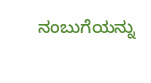ನಂಬುಗೆಯನ್ನು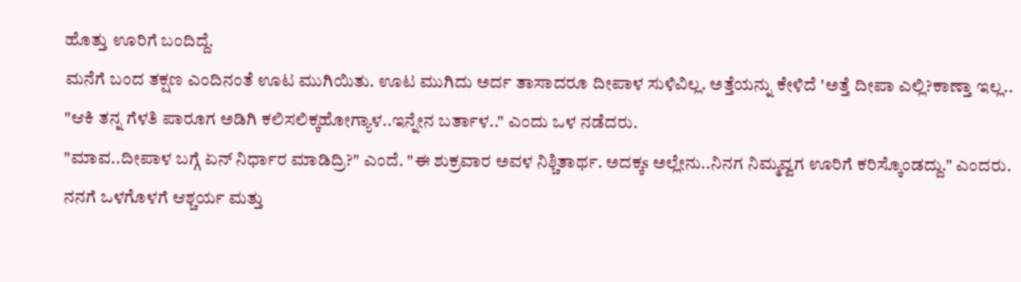ಹೊತ್ತು ಊರಿಗೆ ಬಂದಿದ್ದೆ.
ಮನೆಗೆ ಬಂದ ತಕ್ಷಣ ಎಂದಿನಂತೆ ಊಟ ಮುಗಿಯಿತು. ಊಟ ಮುಗಿದು ಅರ್ದ ತಾಸಾದರೂ ದೀಪಾಳ ಸುಳಿವಿಲ್ಲ. ಅತ್ತೆಯನ್ನು ಕೇಳಿದೆ 'ಅತ್ತೆ ದೀಪಾ ಎಲ್ಲಿ?ಕಾಣ್ತಾ ಇಲ್ಲ..
"ಆಕಿ ತನ್ನ ಗೆಳತಿ ಪಾರೂಗ ಅಡಿಗಿ ಕಲಿಸಲಿಕ್ಕಹೋಗ್ಯಾಳ..ಇನ್ನೇನ ಬರ್ತಾಳ.." ಎಂದು ಒಳ ನಡೆದರು.
"ಮಾವ..ದೀಪಾಳ ಬಗ್ಗೆ ಏನ್ ನಿರ್ಧಾರ ಮಾಡಿದ್ರಿ?" ಎಂದೆ. "ಈ ಶುಕ್ರವಾರ ಅವಳ ನಿಶ್ಚಿತಾರ್ಥ. ಅದಕ್ಕs ಅಲ್ಲೇನು..ನಿನಗ ನಿಮ್ಮವ್ವಗ ಊರಿಗೆ ಕರಿಸ್ಕೊಂಡದ್ದು." ಎಂದರು. ನನಗೆ ಒಳಗೊಳಗೆ ಆಶ್ಚರ್ಯ ಮತ್ತು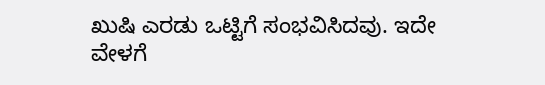ಖುಷಿ ಎರಡು ಒಟ್ಟಿಗೆ ಸಂಭವಿಸಿದವು. ಇದೇ ವೇಳಗೆ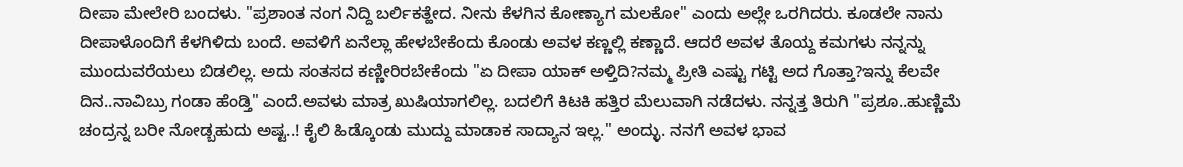ದೀಪಾ ಮೇಲೇರಿ ಬಂದಳು. "ಪ್ರಶಾಂತ ನಂಗ ನಿದ್ದಿ ಬರ್ಲಿಕತ್ಹೇದ. ನೀನು ಕೆಳಗಿನ ಕೋಣ್ಯಾಗ ಮಲಕೋ" ಎಂದು ಅಲ್ಲೇ ಒರಗಿದರು. ಕೂಡಲೇ ನಾನು ದೀಪಾಳೊಂದಿಗೆ ಕೆಳಗಿಳಿದು ಬಂದೆ. ಅವಳಿಗೆ ಏನೆಲ್ಲಾ ಹೇಳಬೇಕೆಂದು ಕೊಂಡು ಅವಳ ಕಣ್ಣಲ್ಲಿ ಕಣ್ಣಾದೆ. ಆದರೆ ಅವಳ ತೊಯ್ದ ಕಮಗಳು ನನ್ನನ್ನು ಮುಂದುವರೆಯಲು ಬಿಡಲಿಲ್ಲ. ಅದು ಸಂತಸದ ಕಣ್ಣೀರಿರಬೇಕೆಂದು "ಏ ದೀಪಾ ಯಾಕ್ ಅಳ್ತಿದಿ?ನಮ್ಮ ಪ್ರೀತಿ ಎಷ್ಟು ಗಟ್ಟಿ ಅದ ಗೊತ್ತಾ?ಇನ್ನು ಕೆಲವೇ ದಿನ..ನಾವಿಬ್ರು ಗಂಡಾ ಹೆಂಡ್ತಿ" ಎಂದೆ.ಅವಳು ಮಾತ್ರ ಖುಷಿಯಾಗಲಿಲ್ಲ. ಬದಲಿಗೆ ಕಿಟಕಿ ಹತ್ತಿರ ಮೆಲುವಾಗಿ ನಡೆದಳು. ನನ್ನತ್ತ ತಿರುಗಿ "ಪ್ರಶೂ..ಹುಣ್ಣಿಮೆ ಚಂದ್ರನ್ನ ಬರೀ ನೋಡ್ಬಹುದು ಅಷ್ಟ..! ಕೈಲಿ ಹಿಡ್ಕೊಂಡು ಮುದ್ದು ಮಾಡಾಕ ಸಾದ್ಯಾನ ಇಲ್ಲ." ಅಂದ್ಳು. ನನಗೆ ಅವಳ ಭಾವ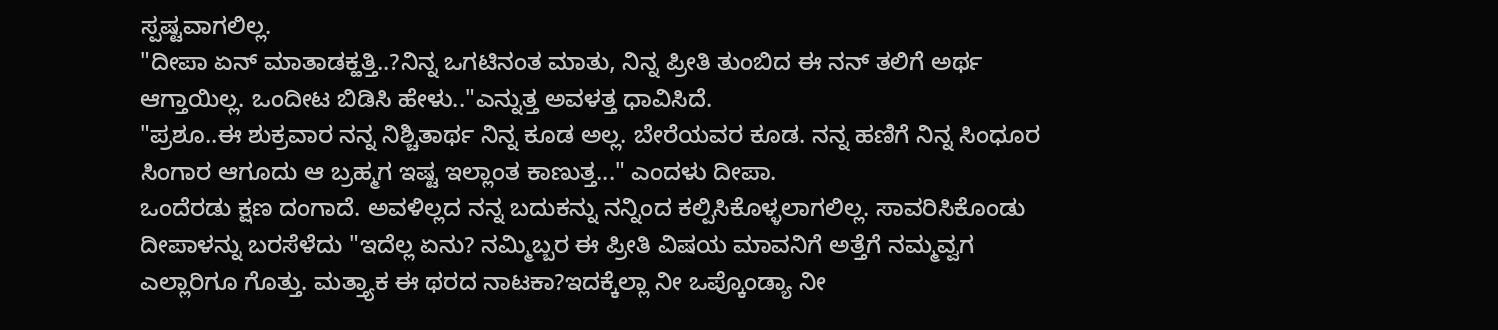ಸ್ಪಷ್ಟವಾಗಲಿಲ್ಲ.
"ದೀಪಾ ಏನ್ ಮಾತಾಡಕ್ಹತ್ತಿ..?ನಿನ್ನ ಒಗಟಿನಂತ ಮಾತು, ನಿನ್ನ ಪ್ರೀತಿ ತುಂಬಿದ ಈ ನನ್ ತಲಿಗೆ ಅರ್ಥ ಆಗ್ತಾಯಿಲ್ಲ. ಒಂದೀಟ ಬಿಡಿಸಿ ಹೇಳು.."ಎನ್ನುತ್ತ ಅವಳತ್ತ ಧಾವಿಸಿದೆ.
"ಪ್ರಶೂ..ಈ ಶುಕ್ರವಾರ ನನ್ನ ನಿಶ್ಚಿತಾರ್ಥ ನಿನ್ನ ಕೂಡ ಅಲ್ಲ. ಬೇರೆಯವರ ಕೂಡ. ನನ್ನ ಹಣಿಗೆ ನಿನ್ನ ಸಿಂಧೂರ ಸಿಂಗಾರ ಆಗೂದು ಆ ಬ್ರಹ್ಮಗ ಇಷ್ಟ ಇಲ್ಲಾಂತ ಕಾಣುತ್ತ..." ಎಂದಳು ದೀಪಾ.
ಒಂದೆರಡು ಕ್ಷಣ ದಂಗಾದೆ. ಅವಳಿಲ್ಲದ ನನ್ನ ಬದುಕನ್ನು ನನ್ನಿಂದ ಕಲ್ಪಿಸಿಕೊಳ್ಳಲಾಗಲಿಲ್ಲ. ಸಾವರಿಸಿಕೊಂಡು ದೀಪಾಳನ್ನು ಬರಸೆಳೆದು "ಇದೆಲ್ಲ ಏನು? ನಮ್ಮಿಬ್ಬರ ಈ ಪ್ರೀತಿ ವಿಷಯ ಮಾವನಿಗೆ ಅತ್ತೆಗೆ ನಮ್ಮವ್ವಗ ಎಲ್ಲಾರಿಗೂ ಗೊತ್ತು. ಮತ್ತ್ಯಾಕ ಈ ಥರದ ನಾಟಕಾ?ಇದಕ್ಕೆಲ್ಲಾ ನೀ ಒಪ್ಕೊಂಡ್ಯಾ ನೀ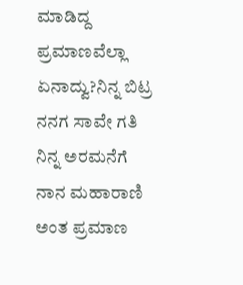ಮಾಡಿದ್ದ ಪ್ರಮಾಣವೆಲ್ಲಾ ಏನಾದ್ವು?ನಿನ್ನ ಬಿಟ್ರ ನನಗ ಸಾವೇ ಗತಿ ನಿನ್ನ ಅರಮನೆಗೆ ನಾನ ಮಹಾರಾಣಿ ಅಂತ ಪ್ರಮಾಣ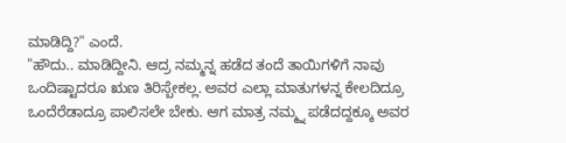ಮಾಡಿದ್ದಿ?" ಎಂದೆ.
"ಹೌದು.. ಮಾಡಿದ್ದೀನಿ. ಆದ್ರ ನಮ್ಮನ್ನ ಹಡೆದ ತಂದೆ ತಾಯಿಗಳಿಗೆ ನಾವು ಒಂದಿಷ್ಟಾದರೂ ಋಣ ತಿರಿಸ್ಬೇಕಲ್ಲ. ಅವರ ಎಲ್ಲಾ ಮಾತುಗಳನ್ನ ಕೇಲದಿದ್ರೂ ಒಂದೆರೆಡಾದ್ರೂ ಪಾಲಿಸಲೇ ಬೇಕು. ಆಗ ಮಾತ್ರ ನಮ್ಮ್ನ ಪಡೆದದ್ದಕ್ಕೂ ಅವರ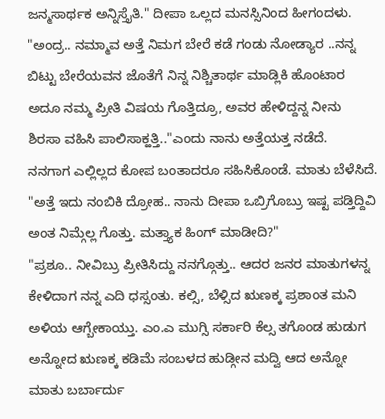ಜನ್ಮಸಾರ್ಥಕ ಅನ್ನಿಸ್ತೈತಿ." ದೀಪಾ ಒಲ್ಲದ ಮನಸ್ಸಿನಿಂದ ಹೀಗಂದಳು.
"ಅಂದ್ರ.. ನಮ್ಮಾವ ಅತ್ತೆ ನಿಮಗ ಬೇರೆ ಕಡೆ ಗಂಡು ನೋಡ್ಯಾರ ..ನನ್ನ ಬಿಟ್ಟು ಬೇರೆಯವನ ಜೊತೆಗೆ ನಿನ್ನ ನಿಶ್ಚಿತಾರ್ಥ ಮಾಡ್ಲಿಕಿ ಹೊಂಟಾರ ಅದೂ ನಮ್ಮ ಪ್ರೀತಿ ವಿಷಯ ಗೊತ್ತಿದ್ರೂ, ಅವರ ಹೇಳಿದ್ದನ್ನ ನೀನು ಶಿರಸಾ ವಹಿಸಿ ಪಾಲಿಸಾಕ್ಹತ್ತಿ.."ಎಂದು ನಾನು ಅತ್ತೆಯತ್ತ ನಡೆದೆ.
ನನಗಾಗ ಎಲ್ಲಿಲ್ಲದ ಕೋಪ ಬಂತಾದರೂ ಸಹಿಸಿಕೊಂಡೆ. ಮಾತು ಬೆಳೆಸಿದೆ.
"ಅತ್ತೆ ಇದು ನಂಬಿಕಿ ದ್ರೋಹ.. ನಾನು ದೀಪಾ ಒಬ್ರಿಗೊಬ್ರು ಇಷ್ಟ ಪಡ್ತಿದ್ದಿವಿ ಅಂತ ನಿಮ್ಗೆಲ್ಲ ಗೊತ್ತು. ಮತ್ತ್ಯಾಕ ಹಿಂಗ್ ಮಾಡೀದಿ?"
"ಪ್ರಶೂ.. ನೀವಿಬ್ರು ಪ್ರೀತಿಸಿದ್ದು ನನಗ್ಗೊತ್ತು.. ಆದರ ಜನರ ಮಾತುಗಳನ್ನ ಕೇಳಿದಾಗ ನನ್ನ ಎದಿ ಧಸ್ಸಂತು. ಕಲ್ಸಿ, ಬೆಳ್ಸಿದ ಋಣಕ್ಕ ಪ್ರಶಾಂತ ಮನಿ ಅಳಿಯ ಆಗ್ಬೇಕಾಯ್ತು. ಎಂ.ಎ ಮುಗ್ಸಿ ಸರ್ಕಾರಿ ಕೆಲ್ಸ ತಗೊಂಡ ಹುಡುಗ ಅನ್ನೋದ ಋಣಕ್ಕ ಕಡಿಮೆ ಸಂಬಳದ ಹುಡ್ಗೀನ ಮದ್ವಿ ಆದ ಅನ್ನೋ ಮಾತು ಬರ್ಬಾರ್ದು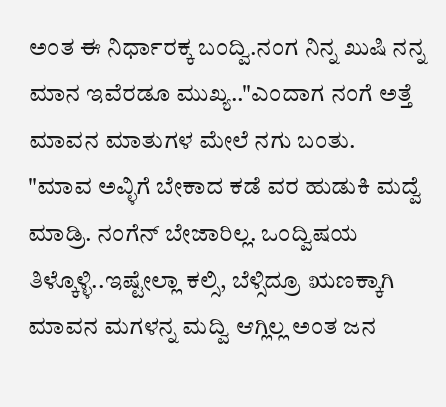ಅಂತ ಈ ನಿರ್ಧಾರಕ್ಕ ಬಂದ್ವಿ.ನಂಗ ನಿನ್ನ ಖುಷಿ ನನ್ನ ಮಾನ ಇವೆರಡೂ ಮುಖ್ಯ.."ಎಂದಾಗ ನಂಗೆ ಅತ್ತೆ ಮಾವನ ಮಾತುಗಳ ಮೇಲೆ ನಗು ಬಂತು.
"ಮಾವ ಅವ್ಳಿಗೆ ಬೇಕಾದ ಕಡೆ ವರ ಹುಡುಕಿ ಮದ್ವೆ ಮಾಡ್ರಿ. ನಂಗೆನ್ ಬೇಜಾರಿಲ್ಲ. ಒಂದ್ವಿಷಯ ತಿಳ್ಕೊಳ್ಳಿ..ಇಷ್ಟೇಲ್ಲಾ ಕಲ್ಸಿ, ಬೆಳ್ಸಿದ್ರೂ ಋಣಕ್ಕಾಗಿ ಮಾವನ ಮಗಳನ್ನ ಮದ್ವಿ ಆಗ್ಲಿಲ್ಲ ಅಂತ ಜನ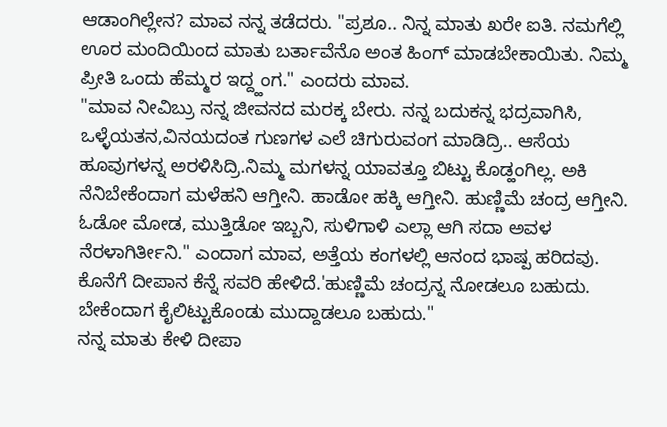ಆಡಾಂಗಿಲ್ಲೇನ? ಮಾವ ನನ್ನ ತಡೆದರು. "ಪ್ರಶೂ.. ನಿನ್ನ ಮಾತು ಖರೇ ಐತಿ. ನಮಗೆಲ್ಲಿ ಊರ ಮಂದಿಯಿಂದ ಮಾತು ಬರ್ತಾವೆನೊ ಅಂತ ಹಿಂಗ್ ಮಾಡಬೇಕಾಯಿತು. ನಿಮ್ಮ ಪ್ರೀತಿ ಒಂದು ಹೆಮ್ಮರ ಇದ್ದ್ಹಂಗ." ಎಂದರು ಮಾವ.
"ಮಾವ ನೀವಿಬ್ರು ನನ್ನ ಜೀವನದ ಮರಕ್ಕ ಬೇರು. ನನ್ನ ಬದುಕನ್ನ ಭದ್ರವಾಗಿಸಿ, ಒಳ್ಳೆಯತನ,ವಿನಯದಂತ ಗುಣಗಳ ಎಲೆ ಚಿಗುರುವಂಗ ಮಾಡಿದ್ರಿ.. ಆಸೆಯ ಹೂವುಗಳನ್ನ ಅರಳಿಸಿದ್ರಿ.ನಿಮ್ಮ ಮಗಳನ್ನ ಯಾವತ್ತೂ ಬಿಟ್ಟು ಕೊಡ್ಹಂಗಿಲ್ಲ. ಅಕಿ ನೆನಿಬೇಕೆಂದಾಗ ಮಳೆಹನಿ ಆಗ್ತೀನಿ. ಹಾಡೋ ಹಕ್ಕಿ ಆಗ್ತೀನಿ. ಹುಣ್ಣಿಮೆ ಚಂದ್ರ ಆಗ್ತೀನಿ. ಓಡೋ ಮೋಡ, ಮುತ್ತಿಡೋ ಇಬ್ಬನಿ, ಸುಳಿಗಾಳಿ ಎಲ್ಲಾ ಆಗಿ ಸದಾ ಅವಳ ನೆರಳಾಗಿರ್ತೀನಿ." ಎಂದಾಗ ಮಾವ, ಅತ್ತೆಯ ಕಂಗಳಲ್ಲಿ ಆನಂದ ಭಾಷ್ಪ ಹರಿದವು. ಕೊನೆಗೆ ದೀಪಾನ ಕೆನ್ನೆ ಸವರಿ ಹೇಳಿದೆ.'ಹುಣ್ಣಿಮೆ ಚಂದ್ರನ್ನ ನೋಡಲೂ ಬಹುದು. ಬೇಕೆಂದಾಗ ಕೈಲಿಟ್ಟುಕೊಂಡು ಮುದ್ದಾಡಲೂ ಬಹುದು."
ನನ್ನ ಮಾತು ಕೇಳಿ ದೀಪಾ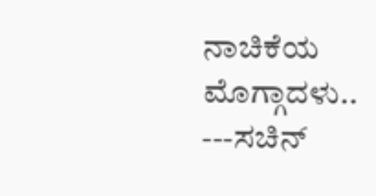ನಾಚಿಕೆಯ ಮೊಗ್ಗಾದಳು..
---ಸಚಿನ್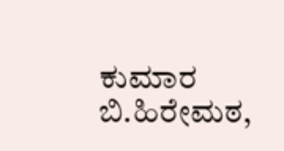ಕುಮಾರ ಬಿ.ಹಿರೇಮಠ,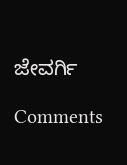ಜೇವರ್ಗಿ

Comments